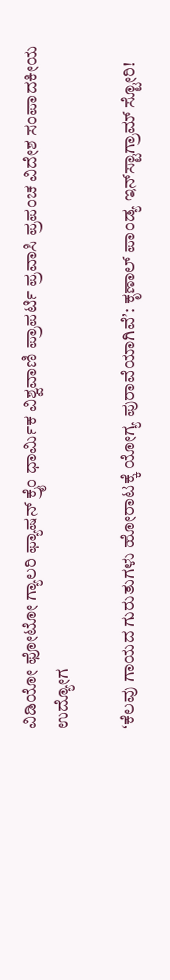ವಿಡಿಯೋ ಫೋಟೋ ಗ್ಯಾಲರಿ ಫ್ಯಾಷನ್ ಕ್ರೈಂ ಧಾರ್ಮಿಕ ವಿಶ್ವವಾಣಿ ಪ್ರಾಪರ್ಟಿ ಪ್ರವಾಸಿ ಪ್ರಪಂಚ ವಿದೇಶ ಸಂಪಾದಕೀಯ ಉದ್ಯೋಗ

ʻಕೆಲವು ಗಾಯದ ಗುರುತುಗಳು ಹೋರಾಟಕ್ಕೆ ಯೋಗ್ಯ ಪುರಾವೆಯಾಗಿವೆʼ: ಕೃಣಾಲ್‌ ಪಾಂಡ್ಯ ಇನ್‌ಸ್ಟಾಗ್ರಾಮ್‌ ಸ್ಟೋರಿ!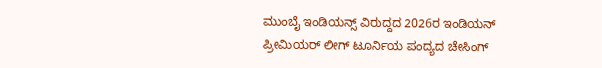ಮುಂಬೈ ಇಂಡಿಯನ್ಸ್‌ ವಿರುದ್ದದ 2026ರ ಇಂಡಿಯನ್‌ ಪ್ರೀಮಿಯರ್‌ ಲೀಗ್‌ ಟೂರ್ನಿಯ ಪಂದ್ಯದ ಚೇಸಿಂಗ್‌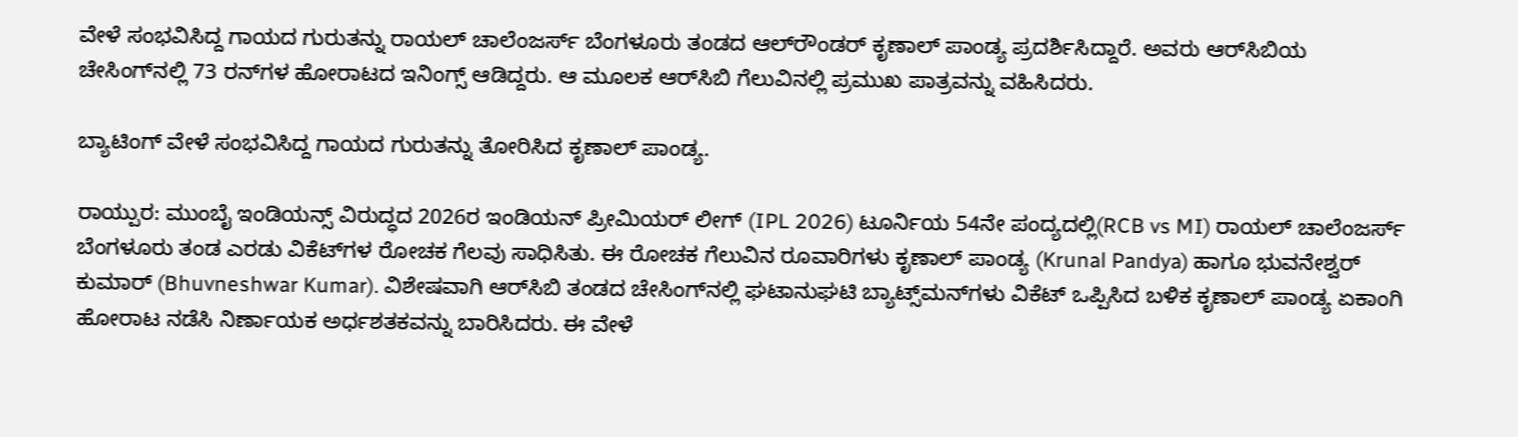ವೇಳೆ ಸಂಭವಿಸಿದ್ದ ಗಾಯದ ಗುರುತನ್ನು ರಾಯಲ್‌ ಚಾಲೆಂಜರ್ಸ್‌ ಬೆಂಗಳೂರು ತಂಡದ ಆಲ್‌ರೌಂಡರ್‌ ಕೃಣಾಲ್‌ ಪಾಂಡ್ಯ ಪ್ರದರ್ಶಿಸಿದ್ದಾರೆ. ಅವರು ಆರ್‌ಸಿಬಿಯ ಚೇಸಿಂಗ್‌ನಲ್ಲಿ 73 ರನ್‌ಗಳ ಹೋರಾಟದ ಇನಿಂಗ್ಸ್‌ ಆಡಿದ್ದರು. ಆ ಮೂಲಕ ಆರ್‌ಸಿಬಿ ಗೆಲುವಿನಲ್ಲಿ ಪ್ರಮುಖ ಪಾತ್ರವನ್ನು ವಹಿಸಿದರು.

ಬ್ಯಾಟಿಂಗ್‌ ವೇಳೆ ಸಂಭವಿಸಿದ್ದ ಗಾಯದ ಗುರುತನ್ನು ತೋರಿಸಿದ ಕೃಣಾಲ್‌ ಪಾಂಡ್ಯ.

ರಾಯ್ಪುರ: ಮುಂಬೈ ಇಂಡಿಯನ್ಸ್‌ ವಿರುದ್ಧದ 2026ರ ಇಂಡಿಯನ್‌ ಪ್ರೀಮಿಯರ್‌ ಲೀಗ್‌ (IPL 2026) ಟೂರ್ನಿಯ 54ನೇ ಪಂದ್ಯದಲ್ಲಿ(RCB vs MI) ರಾಯಲ್‌ ಚಾಲೆಂಜರ್ಸ್‌ ಬೆಂಗಳೂರು ತಂಡ ಎರಡು ವಿಕೆಟ್‌ಗಳ ರೋಚಕ ಗೆಲವು ಸಾಧಿಸಿತು. ಈ ರೋಚಕ ಗೆಲುವಿನ ರೂವಾರಿಗಳು ಕೃಣಾಲ್‌ ಪಾಂಡ್ಯ (Krunal Pandya) ಹಾಗೂ ಭುವನೇಶ್ವರ್‌ ಕುಮಾರ್‌ (Bhuvneshwar Kumar). ವಿಶೇಷವಾಗಿ ಆರ್‌ಸಿಬಿ ತಂಡದ ಚೇಸಿಂಗ್‌ನಲ್ಲಿ ಘಟಾನುಘಟಿ ಬ್ಯಾಟ್ಸ್‌ಮನ್‌ಗಳು ವಿಕೆಟ್‌ ಒಪ್ಪಿಸಿದ ಬಳಿಕ ಕೃಣಾಲ್‌ ಪಾಂಡ್ಯ ಏಕಾಂಗಿ ಹೋರಾಟ ನಡೆಸಿ ನಿರ್ಣಾಯಕ ಅರ್ಧಶತಕವನ್ನು ಬಾರಿಸಿದರು. ಈ ವೇಳೆ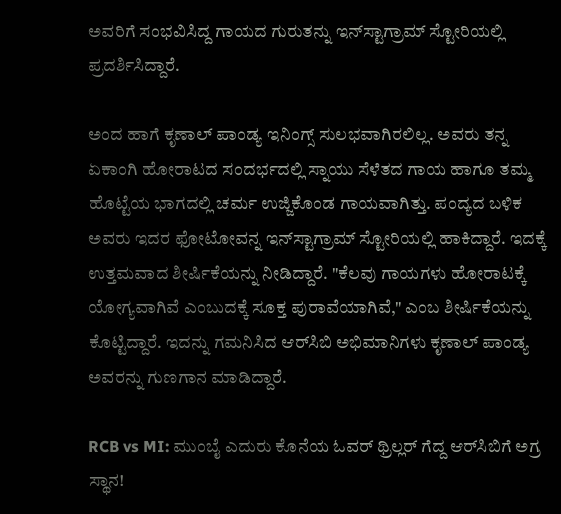ಅವರಿಗೆ ಸಂಭವಿಸಿದ್ದ ಗಾಯದ ಗುರುತನ್ನು ಇನ್‌ಸ್ಟಾಗ್ರಾಮ್‌ ಸ್ಟೋರಿಯಲ್ಲಿ ಪ್ರದರ್ಶಿಸಿದ್ದಾರೆ.

ಅಂದ ಹಾಗೆ ಕೃಣಾಲ್‌ ಪಾಂಡ್ಯ ಇನಿಂಗ್ಸ್‌ ಸುಲಭವಾಗಿರಲಿಲ್ಲ. ಅವರು ತನ್ನ ಏಕಾಂಗಿ ಹೋರಾಟದ ಸಂದರ್ಭದಲ್ಲಿ ಸ್ನಾಯು ಸೆಳೆತದ ಗಾಯ ಹಾಗೂ ತಮ್ಮ ಹೊಟ್ಟೆಯ ಭಾಗದಲ್ಲಿ ಚರ್ಮ ಉಜ್ಜಿಕೊಂಡ ಗಾಯವಾಗಿತ್ತು. ಪಂದ್ಯದ ಬಳಿಕ ಅವರು ಇದರ ಫೋಟೋವನ್ನ ಇನ್‌ಸ್ಟಾಗ್ರಾಮ್‌ ಸ್ಟೋರಿಯಲ್ಲಿ ಹಾಕಿದ್ದಾರೆ. ಇದಕ್ಕೆ ಉತ್ತಮವಾದ ಶೀರ್ಷಿಕೆಯನ್ನು ನೀಡಿದ್ದಾರೆ. "ಕೆಲವು ಗಾಯಗಳು ಹೋರಾಟಕ್ಕೆ ಯೋಗ್ಯವಾಗಿವೆ ಎಂಬುದಕ್ಕೆ ಸೂಕ್ತ ಪುರಾವೆಯಾಗಿವೆ," ಎಂಬ ಶೀರ್ಷಿಕೆಯನ್ನು ಕೊಟ್ಟಿದ್ದಾರೆ. ಇದನ್ನು ಗಮನಿಸಿದ ಆರ್‌ಸಿಬಿ ಅಭಿಮಾನಿಗಳು ಕೃಣಾಲ್‌ ಪಾಂಡ್ಯ ಅವರನ್ನು ಗುಣಗಾನ ಮಾಡಿದ್ದಾರೆ.

RCB vs MI: ಮುಂಬೈ ಎದುರು ಕೊನೆಯ ಓವರ್‌ ಥ್ರಿಲ್ಲರ್‌ ಗೆದ್ದ ಆರ್‌ಸಿಬಿಗೆ ಅಗ್ರ ಸ್ಥಾನ!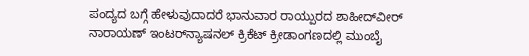ಪಂದ್ಯದ ಬಗ್ಗೆ ಹೇಳುವುದಾದರೆ ಭಾನುವಾರ ರಾಯ್ಪುರದ ಶಾಹೀದ್‌ವೀರ್‌ ನಾರಾಯಣ್‌ ಇಂಟರ್‌ನ್ಯಾಷನಲ್‌ ಕ್ರಿಕೆಟ್‌ ಕ್ರೀಡಾಂಗಣದಲ್ಲಿ ಮುಂಬೈ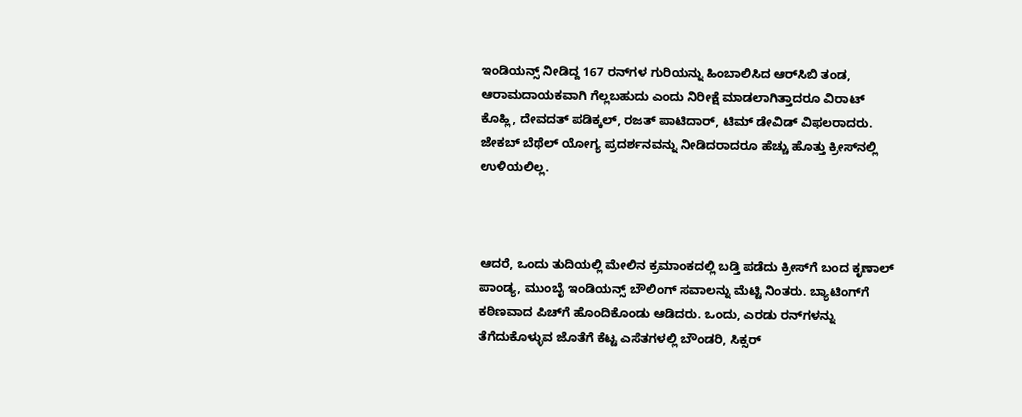ಇಂಡಿಯನ್ಸ್‌ ನೀಡಿದ್ದ 167 ರನ್‌ಗಳ ಗುರಿಯನ್ನು ಹಿಂಬಾಲಿಸಿದ ಆರ್‌ಸಿಬಿ ತಂಡ, ಆರಾಮದಾಯಕವಾಗಿ ಗೆಲ್ಲಬಹುದು ಎಂದು ನಿರೀಕ್ಷೆ ಮಾಡಲಾಗಿತ್ತಾದರೂ ವಿರಾಟ್‌ ಕೊಹ್ಲಿ, ದೇವದತ್‌ ಪಡಿಕ್ಕಲ್‌, ರಜತ್‌ ಪಾಟಿದಾರ್‌, ಟಿಮ್‌ ಡೇವಿಡ್‌ ವಿಫಲರಾದರು. ಜೇಕಬ್‌ ಬೆಥೆಲ್‌ ಯೋಗ್ಯ ಪ್ರದರ್ಶನವನ್ನು ನೀಡಿದರಾದರೂ ಹೆಚ್ಚು ಹೊತ್ತು ಕ್ರೀಸ್‌ನಲ್ಲಿ ಉಳಿಯಲಿಲ್ಲ.



ಆದರೆ, ಒಂದು ತುದಿಯಲ್ಲಿ ಮೇಲಿನ ಕ್ರಮಾಂಕದಲ್ಲಿ ಬಡ್ತಿ ಪಡೆದು ಕ್ರೀಸ್‌ಗೆ ಬಂದ ಕೃಣಾಲ್‌ ಪಾಂಡ್ಯ, ಮುಂಬೈ ಇಂಡಿಯನ್ಸ್‌ ಬೌಲಿಂಗ್‌ ಸವಾಲನ್ನು ಮೆಟ್ಟಿ ನಿಂತರು. ಬ್ಯಾಟಿಂಗ್‌ಗೆ ಕಠಿಣವಾದ ಪಿಚ್‌ಗೆ ಹೊಂದಿಕೊಂಡು ಆಡಿದರು. ಒಂದು, ಎರಡು ರನ್‌ಗಳನ್ನು ತೆಗೆದುಕೊಳ್ಳುವ ಜೊತೆಗೆ ಕೆಟ್ಟ ಎಸೆತಗಳಲ್ಲಿ ಬೌಂಡರಿ, ಸಿಕ್ಸರ್‌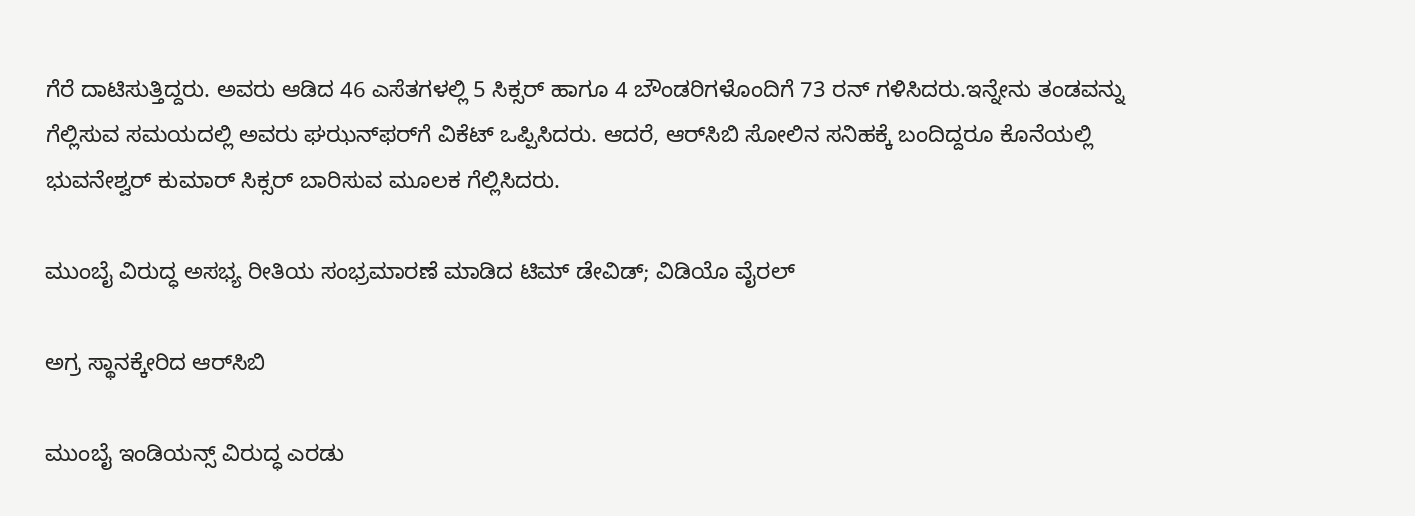ಗೆರೆ ದಾಟಿಸುತ್ತಿದ್ದರು. ಅವರು ಆಡಿದ 46 ಎಸೆತಗಳಲ್ಲಿ 5 ಸಿಕ್ಸರ್‌ ಹಾಗೂ 4 ಬೌಂಡರಿಗಳೊಂದಿಗೆ 73 ರನ್‌ ಗಳಿಸಿದರು.ಇನ್ನೇನು ತಂಡವನ್ನು ಗೆಲ್ಲಿಸುವ ಸಮಯದಲ್ಲಿ ಅವರು ಘಝನ್‌ಫರ್‌ಗೆ ವಿಕೆಟ್‌ ಒಪ್ಪಿಸಿದರು. ಆದರೆ, ಆರ್‌ಸಿಬಿ ಸೋಲಿನ ಸನಿಹಕ್ಕೆ ಬಂದಿದ್ದರೂ ಕೊನೆಯಲ್ಲಿ ಭುವನೇಶ್ವರ್‌ ಕುಮಾರ್‌ ಸಿಕ್ಸರ್‌ ಬಾರಿಸುವ ಮೂಲಕ ಗೆಲ್ಲಿಸಿದರು.

ಮುಂಬೈ ವಿರುದ್ಧ ಅಸಭ್ಯ ರೀತಿಯ ಸಂಭ್ರಮಾರಣೆ ಮಾಡಿದ ಟಿಮ್‌ ಡೇವಿಡ್‌; ವಿಡಿಯೊ ವೈರಲ್

ಅಗ್ರ ಸ್ಥಾನಕ್ಕೇರಿದ ಆರ್‌ಸಿಬಿ

ಮುಂಬೈ ಇಂಡಿಯನ್ಸ್‌ ವಿರುದ್ಧ ಎರಡು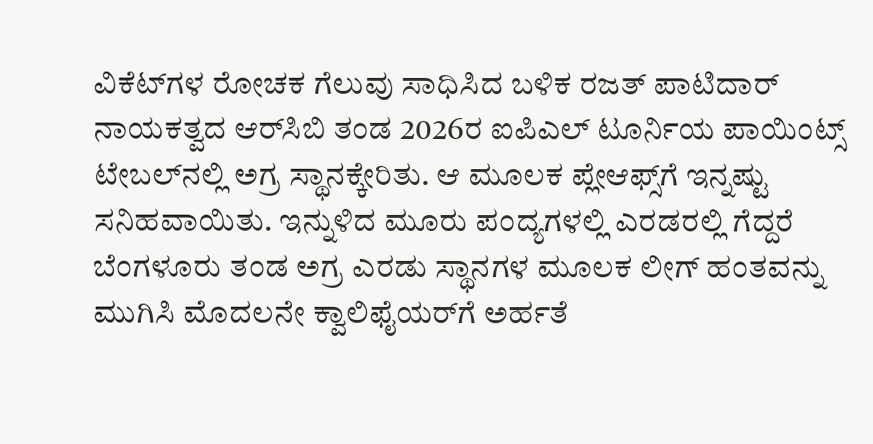ವಿಕೆಟ್‌ಗಳ ರೋಚಕ ಗೆಲುವು ಸಾಧಿಸಿದ ಬಳಿಕ ರಜತ್‌ ಪಾಟಿದಾರ್‌ ನಾಯಕತ್ವದ ಆರ್‌ಸಿಬಿ ತಂಡ 2026ರ ಐಪಿಎಲ್‌ ಟೂರ್ನಿಯ ಪಾಯಿಂಟ್ಸ್‌ ಟೇಬಲ್‌ನಲ್ಲಿ ಅಗ್ರ ಸ್ಥಾನಕ್ಕೇರಿತು. ಆ ಮೂಲಕ ಪ್ಲೇಆಫ್ಸ್‌ಗೆ ಇನ್ನಷ್ಟು ಸನಿಹವಾಯಿತು. ಇನ್ನುಳಿದ ಮೂರು ಪಂದ್ಯಗಳಲ್ಲಿ ಎರಡರಲ್ಲಿ ಗೆದ್ದರೆ ಬೆಂಗಳೂರು ತಂಡ ಅಗ್ರ ಎರಡು ಸ್ಥಾನಗಳ ಮೂಲಕ ಲೀಗ್‌ ಹಂತವನ್ನು ಮುಗಿಸಿ ಮೊದಲನೇ ಕ್ವಾಲಿಫೈಯರ್‌ಗೆ ಅರ್ಹತೆ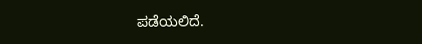ಪಡೆಯಲಿದೆ.